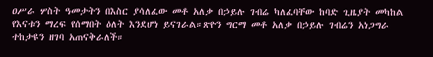ዐሥራ ሦስት ዓመታትን በእስር ያሳለፈው መቶ አለቃ በኃይሉ ገብሬ ካለፈባቸው ከባድ ጊዜያት መካከል የእናቱን ማረፍ የሰማበት ዕለት እንደሆነ ይናገራል።ጽዮን ግርማ መቶ አለቃ በኃይሉ ገብሬን አነጋግራ ተከታዩን ዘገባ አጠናቅራለች።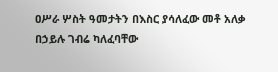ዐሥራ ሦስት ዓመታትን በእስር ያሳለፈው መቶ አለቃ በኃይሉ ገብሬ ካለፈባቸው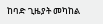ከባድ ጊዜያት መካከል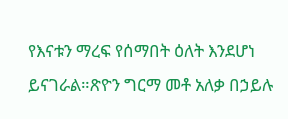የእናቱን ማረፍ የሰማበት ዕለት እንደሆነ ይናገራል።ጽዮን ግርማ መቶ አለቃ በኃይሉ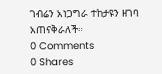ገብሬን አነጋግራ ተከታዩን ዘገባ አጠናቅራለች።
0 Comments
0 Shares